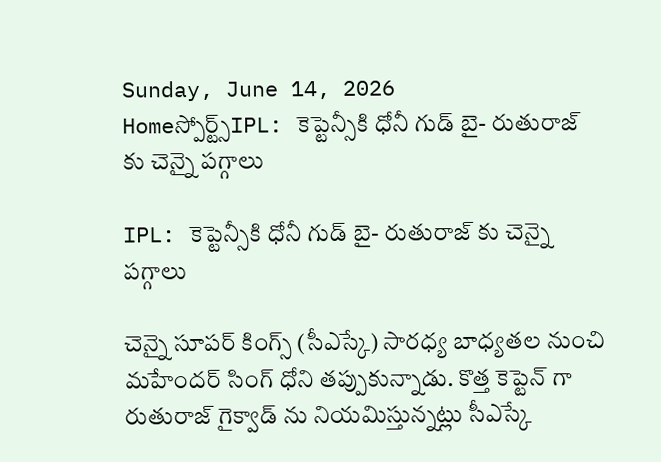Sunday, June 14, 2026
Homeస్పోర్ట్స్IPL: కెప్టెన్సీకి ధోనీ గుడ్ బై- రుతురాజ్ కు చెన్నై పగ్గాలు

IPL: కెప్టెన్సీకి ధోనీ గుడ్ బై- రుతురాజ్ కు చెన్నై పగ్గాలు

చెన్నై సూపర్ కింగ్స్ (సీఎస్కే) సారధ్య బాధ్యతల నుంచి మహేందర్ సింగ్ ధోని తప్పుకున్నాడు. కొత్త కెప్టెన్ గా రుతురాజ్ గైక్వాడ్ ను నియమిస్తున్నట్లు సీఎస్కే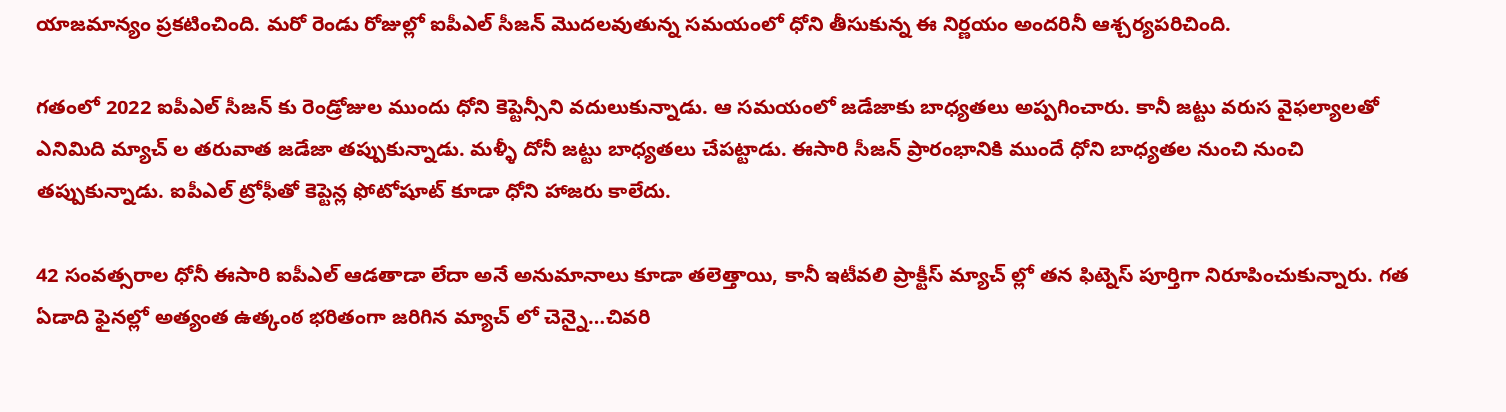యాజమాన్యం ప్రకటించింది. మరో రెండు రోజుల్లో ఐపీఎల్ సీజన్ మొదలవుతున్న సమయంలో ధోని తీసుకున్న ఈ నిర్ణయం అందరినీ ఆశ్చర్యపరిచింది.

గతంలో 2022 ఐపీఎల్ సీజన్ కు రెండ్రోజుల ముందు ధోని కెప్టెన్సీని వదులుకున్నాడు. ఆ సమయంలో జడేజాకు బాధ్యతలు అప్పగించారు. కానీ జట్టు వరుస వైఫల్యాలతో ఎనిమిది మ్యాచ్ ల తరువాత జడేజా తప్పుకున్నాడు. మళ్ళీ దోనీ జట్టు బాధ్యతలు చేపట్టాడు. ఈసారి సీజన్ ప్రారంభానికి ముందే ధోని బాధ్యతల నుంచి నుంచి తప్పుకున్నాడు. ఐపీఎల్ ట్రోఫీతో కెప్టెన్ల ఫోటోషూట్ కూడా ధోని హాజరు కాలేదు.

42 సంవత్సరాల ధోనీ ఈసారి ఐపీఎల్ ఆడతాడా లేదా అనే అనుమానాలు కూడా తలెత్తాయి, కానీ ఇటీవలి ప్రాక్టీస్ మ్యాచ్ ల్లో తన ఫిట్నెస్ పూర్తిగా నిరూపించుకున్నారు. గత ఏడాది ఫైనల్లో అత్యంత ఉత్కంఠ భరితంగా జరిగిన మ్యాచ్ లో చెన్నై…చివరి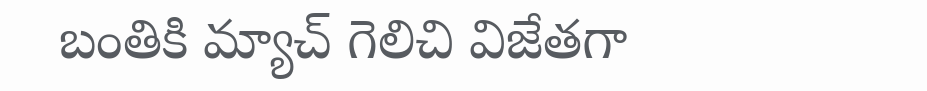బంతికి మ్యాచ్ గెలిచి విజేతగా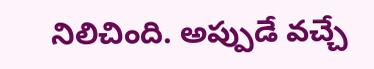నిలిచింది. అప్పుడే వచ్చే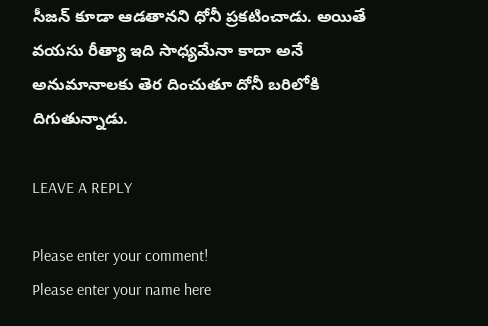సీజన్ కూడా ఆడతానని ధోనీ ప్రకటించాడు. అయితే వయసు రీత్యా ఇది సాధ్యమేనా కాదా అనే అనుమానాలకు తెర దించుతూ దోనీ బరిలోకి దిగుతున్నాడు.

LEAVE A REPLY

Please enter your comment!
Please enter your name here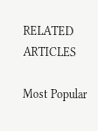RELATED ARTICLES

Most Popular